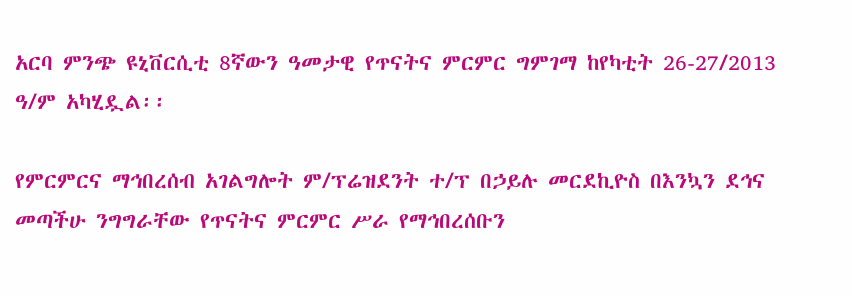አርባ ምንጭ ዩኒቨርሲቲ 8ኛውን ዓመታዊ የጥናትና ምርምር ግምገማ ከየካቲት 26-27/2013 ዓ/ም አካሂዷል፡፡

የምርምርና ማኅበረሰብ አገልግሎት ም/ፕሬዝደንት ተ/ፕ በኃይሉ መርደኪዮስ በእንኳን ደኅና መጣችሁ ንግግራቸው የጥናትና ምርምር ሥራ የማኅበረሰቡን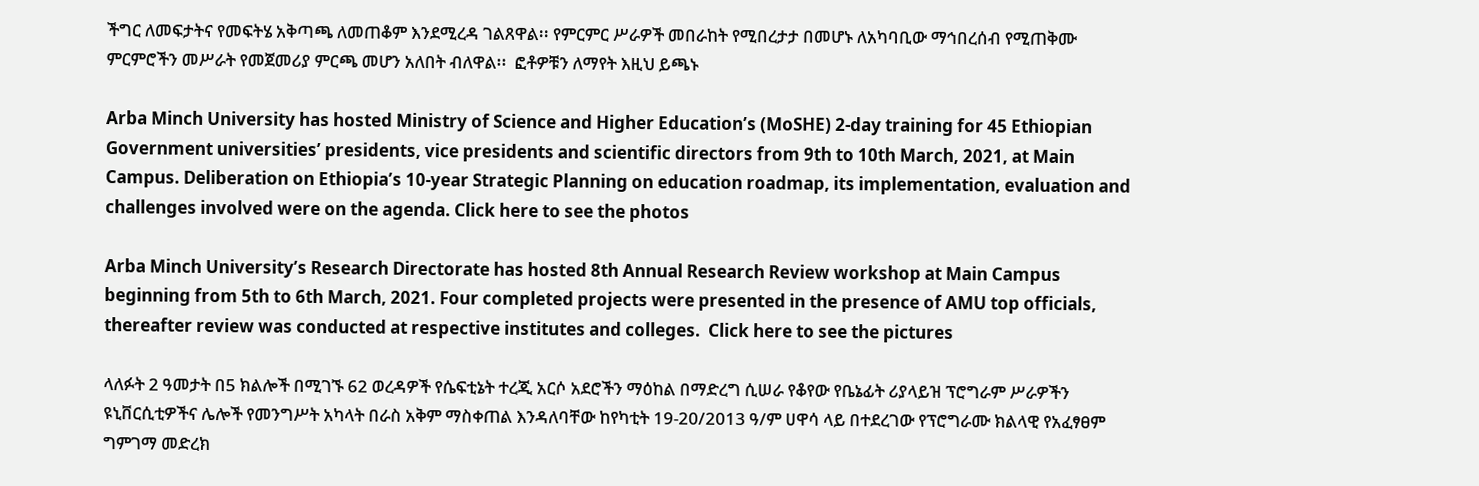ችግር ለመፍታትና የመፍትሄ አቅጣጫ ለመጠቆም እንደሚረዳ ገልጸዋል፡፡ የምርምር ሥራዎች መበራከት የሚበረታታ በመሆኑ ለአካባቢው ማኅበረሰብ የሚጠቅሙ ምርምሮችን መሥራት የመጀመሪያ ምርጫ መሆን አለበት ብለዋል፡፡  ፎቶዎቹን ለማየት እዚህ ይጫኑ

Arba Minch University has hosted Ministry of Science and Higher Education’s (MoSHE) 2-day training for 45 Ethiopian Government universities’ presidents, vice presidents and scientific directors from 9th to 10th March, 2021, at Main Campus. Deliberation on Ethiopia’s 10-year Strategic Planning on education roadmap, its implementation, evaluation and challenges involved were on the agenda. Click here to see the photos

Arba Minch University’s Research Directorate has hosted 8th Annual Research Review workshop at Main Campus beginning from 5th to 6th March, 2021. Four completed projects were presented in the presence of AMU top officials, thereafter review was conducted at respective institutes and colleges.  Click here to see the pictures

ላለፉት 2 ዓመታት በ5 ክልሎች በሚገኙ 62 ወረዳዎች የሴፍቲኔት ተረጂ አርሶ አደሮችን ማዕከል በማድረግ ሲሠራ የቆየው የቤኔፊት ሪያላይዝ ፕሮግራም ሥራዎችን ዩኒቨርሲቲዎችና ሌሎች የመንግሥት አካላት በራስ አቅም ማስቀጠል እንዳለባቸው ከየካቲት 19-20/2013 ዓ/ም ሀዋሳ ላይ በተደረገው የፕሮግራሙ ክልላዊ የአፈፃፀም ግምገማ መድረክ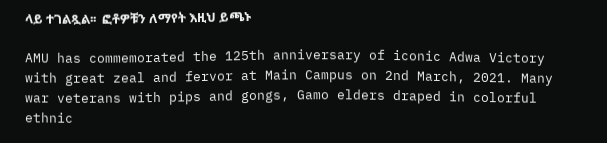ላይ ተገልጿል፡፡  ፎቶዎቹን ለማየት እዚህ ይጫኑ

AMU has commemorated the 125th anniversary of iconic Adwa Victory with great zeal and fervor at Main Campus on 2nd March, 2021. Many war veterans with pips and gongs, Gamo elders draped in colorful ethnic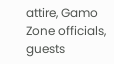attire, Gamo Zone officials, guests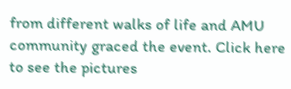from different walks of life and AMU community graced the event. Click here to see the pictures